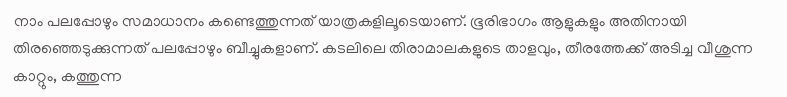നാം പലപ്പോഴും സമാധാനം കണ്ടെത്തുന്നത് യാത്രകളിലൂടെയാണ്. ഭൂരിഭാഗം ആളുകളും അതിനായി തിരഞ്ഞെടുക്കുന്നത് പലപ്പോഴും ബീച്ചുകളാണ്. കടലിലെ തിരാമാലകളുടെ താളവും, തീരത്തേക്ക് അടിച്ച വീശുന്ന കാറ്റും, കത്തുന്ന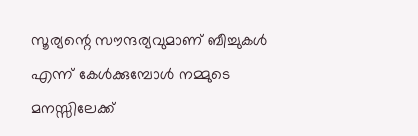സൂര്യന്റെ സൗന്ദര്യവുമാണ് ബീച്ചുകൾ എന്ന് കേൾക്കുമ്പോൾ നമ്മുടെ മനസ്സിലേക്ക്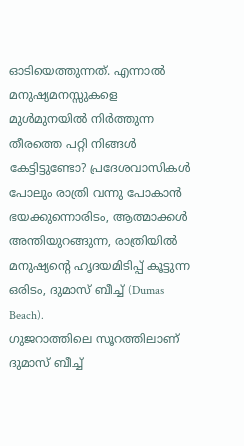ഓടിയെത്തുന്നത്. എന്നാൽ മനുഷ്യമനസ്സുകളെ മുൾമുനയിൽ നിർത്തുന്ന തീരത്തെ പറ്റി നിങ്ങൾ കേട്ടിട്ടുണ്ടോ? പ്രദേശവാസികൾ പോലും രാത്രി വന്നു പോകാൻ ഭയക്കുന്നൊരിടം, ആത്മാക്കൾ അന്തിയുറങ്ങുന്ന, രാത്രിയിൽ മനുഷ്യന്റെ ഹൃദയമിടിപ്പ് കൂട്ടുന്ന ഒരിടം, ദുമാസ് ബീച്ച് (Dumas Beach).
ഗുജറാത്തിലെ സൂറത്തിലാണ് ദുമാസ് ബീച്ച്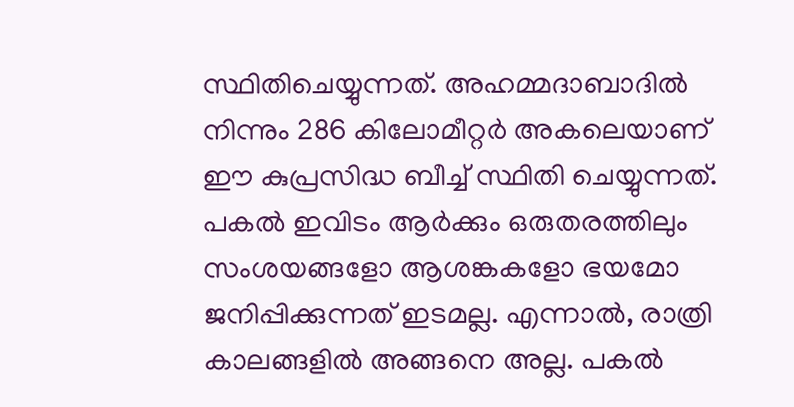സ്ഥിതിചെയ്യുന്നത്. അഹമ്മദാബാദിൽ നിന്നും 286 കിലോമീറ്റർ അകലെയാണ് ഈ കുപ്രസിദ്ധ ബീച്ച് സ്ഥിതി ചെയ്യുന്നത്. പകൽ ഇവിടം ആർക്കും ഒരുതരത്തിലും സംശയങ്ങളോ ആശങ്കകളോ ഭയമോ ജനിപ്പിക്കുന്നത് ഇടമല്ല. എന്നാൽ, രാത്രി കാലങ്ങളിൽ അങ്ങനെ അല്ല. പകൽ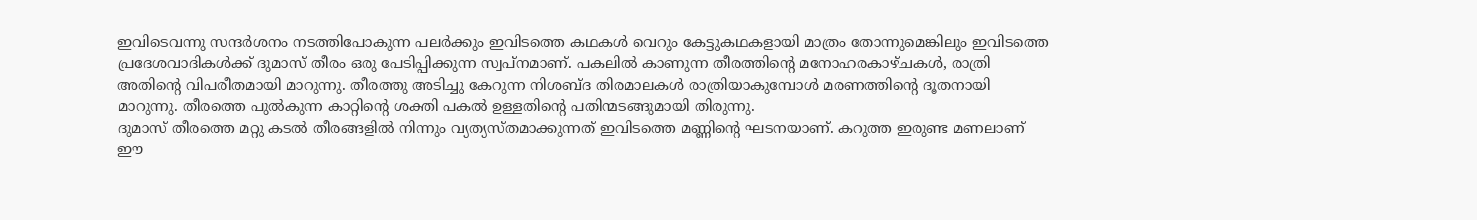ഇവിടെവന്നു സന്ദർശനം നടത്തിപോകുന്ന പലർക്കും ഇവിടത്തെ കഥകൾ വെറും കേട്ടുകഥകളായി മാത്രം തോന്നുമെങ്കിലും ഇവിടത്തെ പ്രദേശവാദികൾക്ക് ദുമാസ് തീരം ഒരു പേടിപ്പിക്കുന്ന സ്വപ്നമാണ്. പകലിൽ കാണുന്ന തീരത്തിന്റെ മനോഹരകാഴ്ചകൾ, രാത്രി അതിന്റെ വിപരീതമായി മാറുന്നു. തീരത്തു അടിച്ചു കേറുന്ന നിശബ്ദ തിരമാലകൾ രാത്രിയാകുമ്പോൾ മരണത്തിന്റെ ദൂതനായി മാറുന്നു. തീരത്തെ പുൽകുന്ന കാറ്റിന്റെ ശക്തി പകൽ ഉള്ളതിന്റെ പതിന്മടങ്ങുമായി തിരുന്നു.
ദുമാസ് തീരത്തെ മറ്റു കടൽ തീരങ്ങളിൽ നിന്നും വ്യത്യസ്തമാക്കുന്നത് ഇവിടത്തെ മണ്ണിന്റെ ഘടനയാണ്. കറുത്ത ഇരുണ്ട മണലാണ് ഈ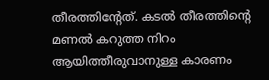തീരത്തിന്റേത്. കടൽ തീരത്തിന്റെ മണൽ കറുത്ത നിറം ആയിത്തീരുവാനുള്ള കാരണം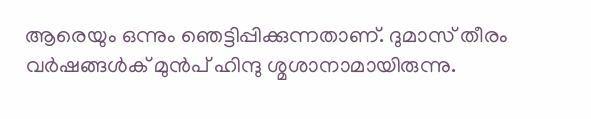ആരെയും ഒന്നും ഞെട്ടിപ്പിക്കുന്നതാണ്. ദുമാസ് തീരം വർഷങ്ങൾക് മുൻപ് ഹിന്ദു ശ്മശാനാമായിരുന്നു.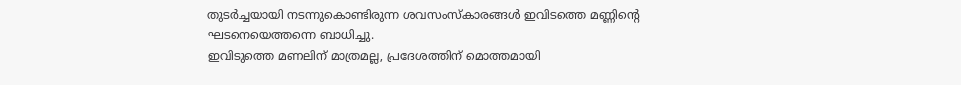തുടർച്ചയായി നടന്നുകൊണ്ടിരുന്ന ശവസംസ്കാരങ്ങൾ ഇവിടത്തെ മണ്ണിന്റെ ഘടനെയെത്തന്നെ ബാധിച്ചു.
ഇവിടുത്തെ മണലിന് മാത്രമല്ല, പ്രദേശത്തിന് മൊത്തമായി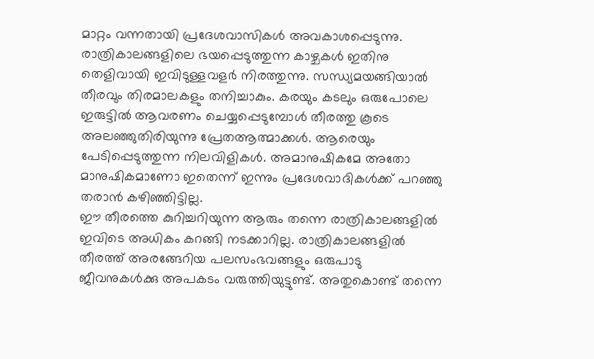മാറ്റം വന്നതായി പ്രദേശവാസികൾ അവകാശപ്പെടുന്നു. രാത്രികാലങ്ങളിലെ ഭയപ്പെടുത്തുന്ന കാഴ്ചകൾ ഇതിനു തെളിവായി ഇവിടുള്ളവളർ നിരത്തുന്നു. സന്ധ്യമയങ്ങിയാൽ തീരവും തിരമാലകളും തനിച്ചാകും. കരയും കടലും ഒരുപോലെ ഇരുട്ടിൽ ആവരണം ചെയ്യപ്പെടുമ്പോൾ തീരത്തു കൂടെ അലഞ്ഞുതിരിയുന്നു പ്രേതആത്മാക്കൾ. ആരെയും പേടിപ്പെടുത്തുന്ന നിലവിളികൾ. അമാനുഷികമേ അതോ മാനുഷികമാണോ ഇതെന്ന് ഇന്നും പ്രദേശവാദികൾക്ക് പറഞ്ഞു തരാൻ കഴിഞ്ഞിട്ടില്ല.
ഈ തീരത്തെ കുറിച്ചറിയുന്ന ആരും തന്നെ രാത്രികാലങ്ങളിൽ ഇവിടെ അധികം കറങ്ങി നടക്കാറില്ല. രാത്രികാലങ്ങളിൽ തീരത്ത് അരങ്ങേറിയ പലസംഭവങ്ങളും ഒരുപാടു ജീവനുകൾക്കു അപകടം വരുത്തിയുട്ടുണ്ട്. അതുകൊണ്ട് തന്നെ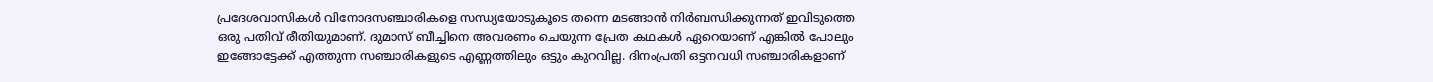പ്രദേശവാസികൾ വിനോദസഞ്ചാരികളെ സന്ധ്യയോടുകൂടെ തന്നെ മടങ്ങാൻ നിർബന്ധിക്കുന്നത് ഇവിടുത്തെ ഒരു പതിവ് രീതിയുമാണ്. ദുമാസ് ബീച്ചിനെ അവരണം ചെയുന്ന പ്രേത കഥകൾ ഏറെയാണ് എങ്കിൽ പോലും ഇങ്ങോട്ടേക്ക് എത്തുന്ന സഞ്ചാരികളുടെ എണ്ണത്തിലും ഒട്ടും കുറവില്ല. ദിനംപ്രതി ഒട്ടനവധി സഞ്ചാരികളാണ്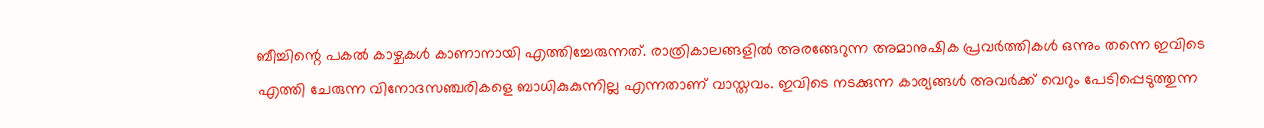ബീച്ചിന്റെ പകൽ കാഴ്ചകൾ കാണാനായി എത്തിച്ചേരുന്നത്. രാത്രികാലങ്ങളിൽ അരങ്ങേറുന്ന അമാനുഷിക പ്രവർത്തികൾ ഒന്നും തന്നെ ഇവിടെ എത്തി ചേരുന്ന വിനോദസഞ്ചരികളെ ബാധികുകുന്നില്ല എന്നതാണ് വാസ്തവം. ഇവിടെ നടക്കുന്ന കാര്യങ്ങൾ അവർക്ക് വെറും പേടിപ്പെടുത്തുന്ന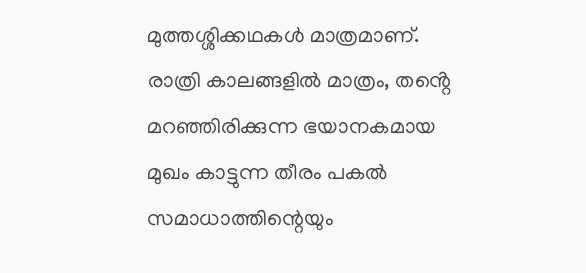മുത്തശ്ശിക്കഥകൾ മാത്രമാണ്.
രാത്രി കാലങ്ങളിൽ മാത്രം, തൻ്റെ മറഞ്ഞിരിക്കുന്ന ഭയാനകമായ മുഖം കാട്ടുന്ന തീരം പകൽ സമാധാത്തിന്റെയും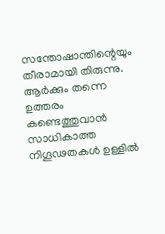സന്തോഷാന്തിന്റെയും തീരാമായി തിരുന്നു. ആർക്കും തന്നെ ഉത്തരം കണ്ടെത്തുവാൻ സാധികാത്ത നിഗൂഢതകൾ ഉള്ളിൽ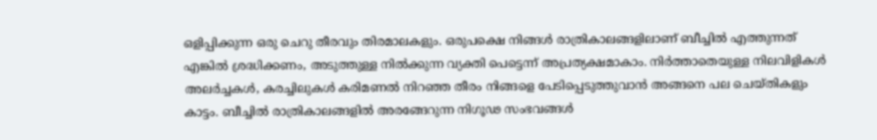ഒളിപ്പിക്കുന്ന ഒരു ചെറു തീരവും തിരമാലകളും. ഒരുപക്ഷെ നിങ്ങൾ രാത്രികാലങ്ങളിലാണ് ബീച്ചിൽ എത്തുന്നത് എങ്കിൽ ശ്രദ്ധിക്കണം, അടുത്തുള്ള നിൽക്കുന്ന വ്യക്തി പെട്ടെന്ന് അപ്രത്യക്ഷമാകാം. നിർത്താതെയുള്ള നിലവിളികൾ അലർച്ചകൾ, കരച്ചിലുകൾ കരിമണൽ നിറഞ്ഞ തീരം നിങ്ങളെ പേടിപ്പെടുത്തുവാൻ അങ്ങനെ പല ചെയ്തികളും കാട്ടം. ബീച്ചിൽ രാത്രികാലങ്ങളിൽ അരങ്ങേറുന്ന നിഗൂഢ സംഭവങ്ങൾ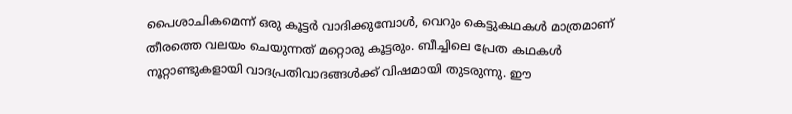പൈശാചികമെന്ന് ഒരു കൂട്ടർ വാദിക്കുമ്പോൾ, വെറും കെട്ടുകഥകൾ മാത്രമാണ് തീരത്തെ വലയം ചെയുന്നത് മറ്റൊരു കൂട്ടരും. ബീച്ചിലെ പ്രേത കഥകൾ നൂറ്റാണ്ടുകളായി വാദപ്രതിവാദങ്ങൾക്ക് വിഷമായി തുടരുന്നു. ഈ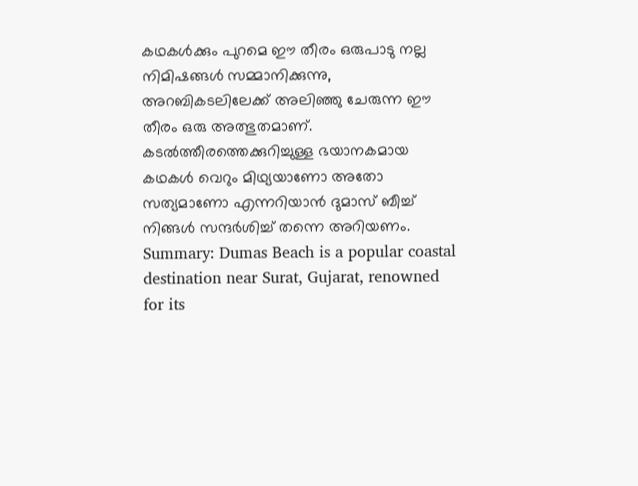കഥകൾക്കും പുറമെ ഈ തീരം ഒരുപാടു നല്ല നിമിഷങ്ങൾ സമ്മാനിക്കുന്നു, അറബികടലിലേക്ക് അലിഞ്ഞു ചേരുന്ന ഈ തീരം ഒരു അത്ഭുതമാണ്. കടൽത്തീരത്തെക്കുറിച്ചുള്ള ഭയാനകമായ കഥകൾ വെറും മിഥ്യയാണോ അതോ സത്യമാണോ എന്നറിയാൻ ദുമാസ് ബീച്ച് നിങ്ങൾ സന്ദർശിച്ച് തന്നെ അറിയണം.
Summary: Dumas Beach is a popular coastal destination near Surat, Gujarat, renowned for its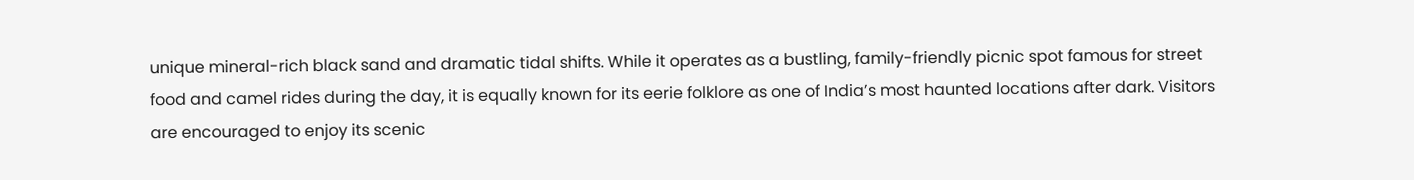unique mineral-rich black sand and dramatic tidal shifts. While it operates as a bustling, family-friendly picnic spot famous for street food and camel rides during the day, it is equally known for its eerie folklore as one of India’s most haunted locations after dark. Visitors are encouraged to enjoy its scenic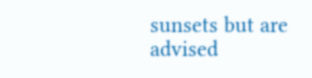sunsets but are advised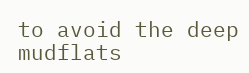to avoid the deep mudflats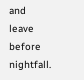and leave before nightfall.